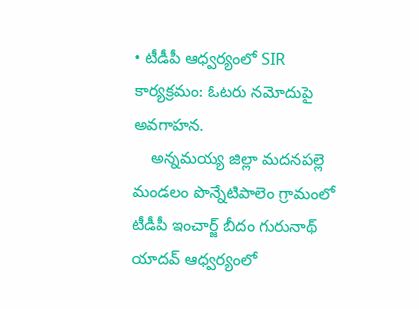• టీడీపీ ఆధ్వర్యంలో SIR కార్యక్రమం: ఓటరు నమోదుపై అవగాహన.
    అన్నమయ్య జిల్లా మదనపల్లె మండలం పొన్నేటిపాలెం గ్రామంలో టీడీపీ ఇంచార్జ్ బీదం గురునాథ్ యాదవ్ ఆధ్వర్యంలో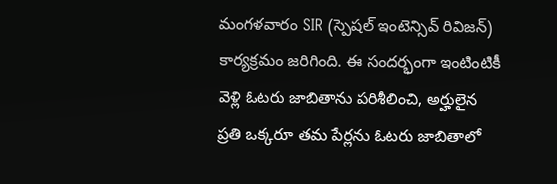మంగళవారం SIR (స్పెషల్ ఇంటెన్సివ్ రివిజన్) కార్యక్రమం జరిగింది. ఈ సందర్భంగా ఇంటింటికీ వెళ్లి ఓటరు జాబితాను పరిశీలించి, అర్హులైన ప్రతి ఒక్కరూ తమ పేర్లను ఓటరు జాబితాలో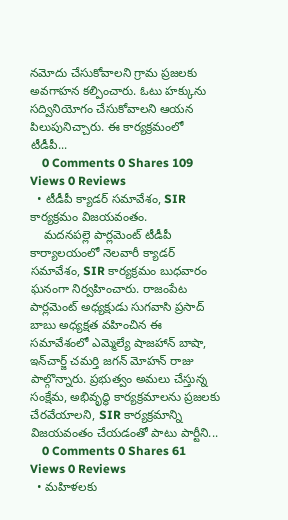నమోదు చేసుకోవాలని గ్రామ ప్రజలకు అవగాహన కల్పించారు. ఓటు హక్కును సద్వినియోగం చేసుకోవాలని ఆయన పిలుపునిచ్చారు. ఈ కార్యక్రమంలో టీడీపీ...
    0 Comments 0 Shares 109 Views 0 Reviews
  • టీడీపీ క్యాడర్ సమావేశం, SIR కార్యక్రమం విజయవంతం.
    మదనపల్లె పార్లమెంట్ టీడీపీ కార్యాలయంలో నెలవారీ క్యాడర్ సమావేశం, SIR కార్యక్రమం బుధవారం ఘనంగా నిర్వహించారు. రాజంపేట పార్లమెంట్ అధ్యక్షుడు సుగవాసి ప్రసాద్ బాబు అధ్యక్షత వహించిన ఈ సమావేశంలో ఎమ్మెల్యే షాజహాన్ బాషా, ఇన్‌చార్జ్ చమర్తి జగన్ మోహన్ రాజు పాల్గొన్నారు. ప్రభుత్వం అమలు చేస్తున్న సంక్షేమ, అభివృద్ధి కార్యక్రమాలను ప్రజలకు చేరవేయాలని, SIR కార్యక్రమాన్ని విజయవంతం చేయడంతో పాటు పార్టీని...
    0 Comments 0 Shares 61 Views 0 Reviews
  • మహిళలకు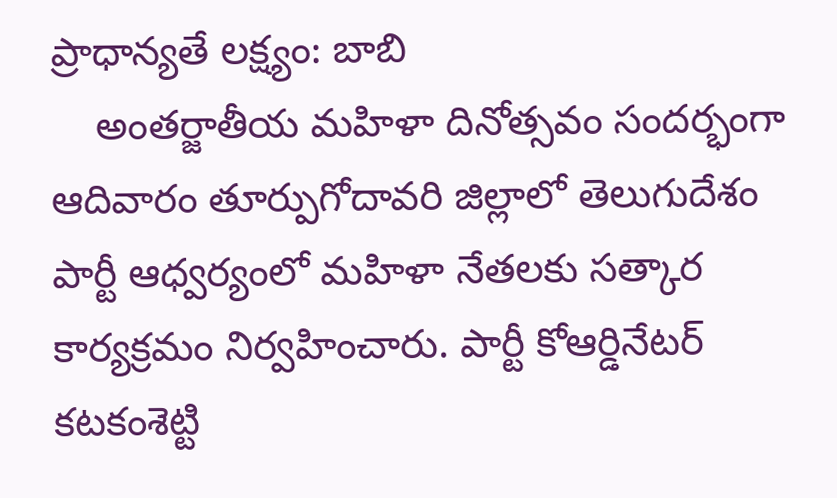ప్రాధాన్యతే లక్ష్యం: బాబి
    అంతర్జాతీయ మహిళా దినోత్సవం సందర్భంగా ఆదివారం తూర్పుగోదావరి జిల్లాలో తెలుగుదేశం పార్టీ ఆధ్వర్యంలో మహిళా నేతలకు సత్కార కార్యక్రమం నిర్వహించారు. పార్టీ కోఆర్డినేటర్ కటకంశెట్టి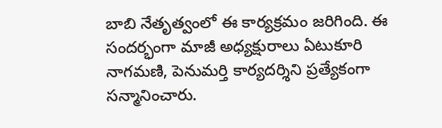బాబి నేతృత్వంలో ఈ కార్యక్రమం జరిగింది. ఈ సందర్భంగా మాజీ అధ్యక్షురాలు ఏటుకూరి నాగమణి, పెనుమర్తి కార్యదర్శిని ప్రత్యేకంగా సన్మానించారు.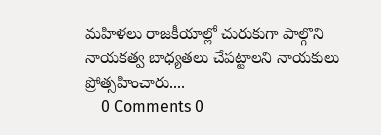మహిళలు రాజకీయాల్లో చురుకుగా పాల్గొని నాయకత్వ బాధ్యతలు చేపట్టాలని నాయకులు ప్రోత్సహించారు....
    0 Comments 0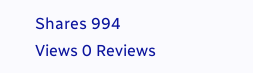Shares 994 Views 0 Reviews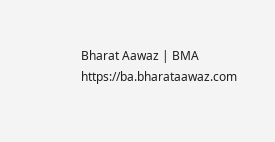Bharat Aawaz | BMA https://ba.bharataawaz.com